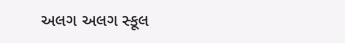અલગ અલગ સ્કૂલ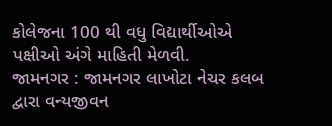કોલેજના 100 થી વધુ વિદ્યાર્થીઓએ પક્ષીઓ અંગે માહિતી મેળવી.
જામનગર : જામનગર લાખોટા નેચર કલબ દ્વારા વન્યજીવન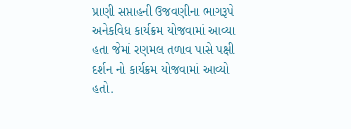પ્રાણી સપ્તાહની ઉજવણીના ભાગરૂપે અનેકવિધ કાર્યક્રમ યોજવામાં આવ્યા હતા જેમાં રણમલ તળાવ પાસે પક્ષી દર્શન નો કાર્યક્રમ યોજવામાં આવ્યો હતો.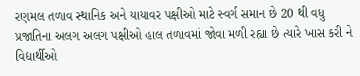રણમલ તળાવ સ્થાનિક અને યાયાવર પક્ષીઓ માટે સ્વર્ગ સમાન છે 20 થી વધુ પ્રજાતિના અલગ અલગ પક્ષીઓ હાલ તળાવમાં જોવા મળી રહ્યા છે ત્યારે ખાસ કરી ને વિદ્યાર્થીઓ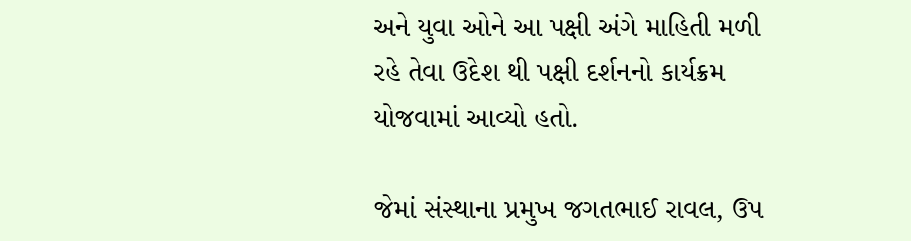અને યુવા ઓને આ પક્ષી અંગે માહિતી મળી રહે તેવા ઉદેશ થી પક્ષી દર્શનનો કાર્યક્રમ યોજવામાં આવ્યો હતો.

જેમાં સંસ્થાના પ્રમુખ જગતભાઈ રાવલ, ઉપ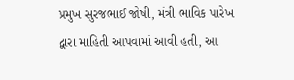પ્રમુખ સુરજભાઈ જોષી, મંત્રી ભાવિક પારેખ દ્વારા માહિતી આપવામાં આવી હતી, આ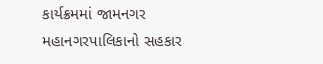કાર્યક્રમમાં જામનગર મહાનગરપાલિકાનો સહકાર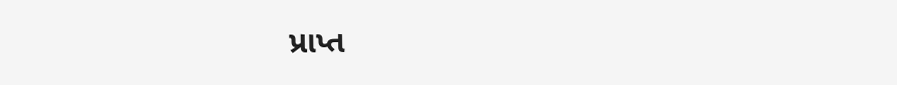પ્રાપ્ત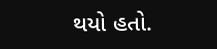થયો હતો.